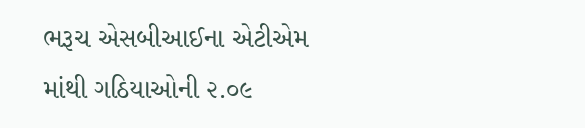ભરૂચ એસબીઆઈના એટીએમ માંથી ગઠિયાઓની ૨.૦૯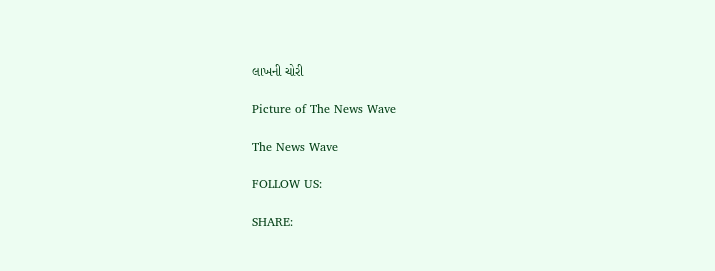લાખની ચોરી

Picture of The News Wave

The News Wave

FOLLOW US:

SHARE: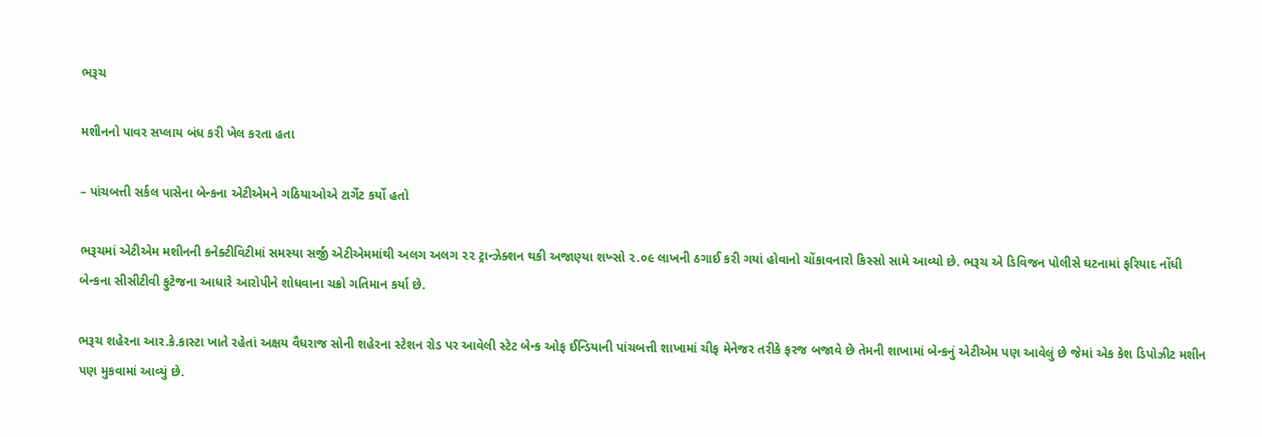ભરૂચ

મશીનનો પાવર સપ્લાય બંધ કરી ખેલ કરતા હતા

– પાંચબત્તી સર્કલ પાસેના બેન્કના એટીએમને ગઠિયાઓએ ટાર્ગેટ કર્યો હતો

ભરૂચમાં એટીએમ મશીનની કનેક્ટીવિટીમાં સમસ્યા સર્જી એટીએમમાંથી અલગ અલગ ૨૨ ટ્રાન્ઝેક્શન થકી અજાણ્યા શખ્સો ૨.૦૯ લાખની ઠગાઈ કરી ગયાં હોવાનો ચોંકાવનારો કિસ્સો સામે આવ્યો છે. ભરૂચ એ ડિવિજન પોલીસે ઘટનામાં ફરિયાદ નોંધી બેન્કના સીસીટીવી ફુટેજના આધારે આરોપીને શોધવાના ચક્રો ગતિમાન કર્યા છે.

ભરૂચ શહેરના આર.કે.કાસ્ટા ખાતે રહેતાં અક્ષય વૈધરાજ સોની શહેરના સ્ટેશન રોડ પર આવેલી સ્ટેટ બેન્ક ઓફ ઈન્ડિયાની પાંચબત્તી શાખામાં ચીફ મેનેજર તરીકે ફરજ બજાવે છે તેમની શાખામાં બેન્કનું એટીએમ પણ આવેલું છે જેમાં એક કેશ ડિપોઝીટ મશીન પણ મુકવામાં આવ્યું છે.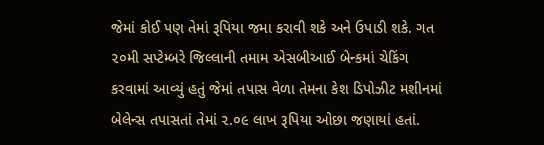જેમાં કોઈ પણ તેમાં રૂપિયા જમા કરાવી શકે અને ઉપાડી શકે. ગત ૨૦મી સપ્ટેમ્બરે જિલ્લાની તમામ એસબીઆઈ બેન્કમાં ચેકિંગ કરવામાં આવ્યું હતું જેમાં તપાસ વેળા તેમના કેશ ડિપોઝીટ મશીનમાં બેલેન્સ તપાસતાં તેમાં ૨.૦૯ લાખ રૂપિયા ઓછા જણાયાં હતાં.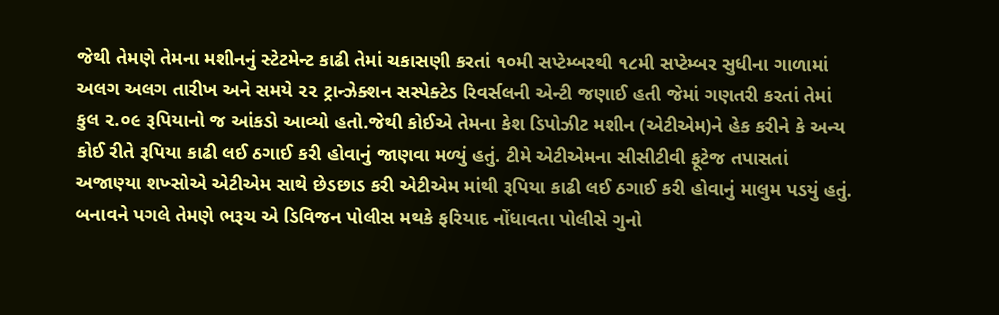જેથી તેમણે તેમના મશીનનું સ્ટેટમેન્ટ કાઢી તેમાં ચકાસણી કરતાં ૧૦મી સપ્ટેમ્બરથી ૧૮મી સપ્ટેમ્બર સુધીના ગાળામાં અલગ અલગ તારીખ અને સમયે ૨૨ ટ્રાન્ઝેક્શન સસ્પેક્ટેડ રિવર્સલની એન્ટી જણાઈ હતી જેમાં ગણતરી કરતાં તેમાં કુલ ૨.૦૯ રૂપિયાનો જ આંકડો આવ્યો હતો.જેથી કોઈએ તેમના કેશ ડિપોઝીટ મશીન (એટીએમ)ને હેક કરીને કે અન્ય કોઈ રીતે રૂપિયા કાઢી લઈ ઠગાઈ કરી હોવાનું જાણવા મળ્યું હતું. ટીમે એટીએમના સીસીટીવી ફૂટેજ તપાસતાં અજાણ્યા શખ્સોએ એટીએમ સાથે છેડછાડ કરી એટીએમ માંથી રૂપિયા કાઢી લઈ ઠગાઈ કરી હોવાનું માલુમ પડયું હતું. બનાવને પગલે તેમણે ભરૂચ એ ડિવિજન પોલીસ મથકે ફરિયાદ નોંધાવતા પોલીસે ગુનો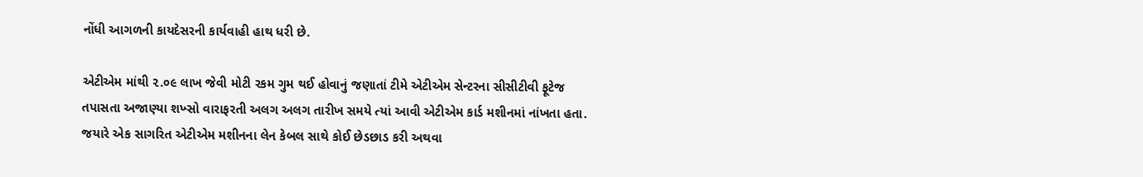નોંધી આગળની કાયદેસરની કાર્યવાહી હાથ ધરી છે.

એટીએમ માંથી ૨.૦૯ લાખ જેવી મોટી રકમ ગુમ થઈ હોવાનું જણાતાં ટીમે એટીએમ સેન્ટરના સીસીટીવી ફૂટેજ તપાસતા અજાણ્યા શખ્સો વારાફરતી અલગ અલગ તારીખ સમયે ત્યાં આવી એટીએમ કાર્ડ મશીનમાં નાંખતા હતા. જયારે એક સાગરિત એટીએમ મશીનના લેન કેબલ સાથે કોઈ છેડછાડ કરી અથવા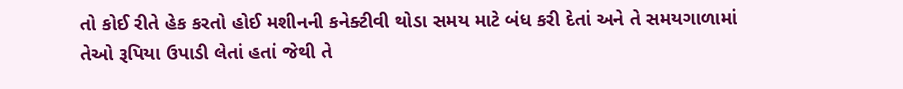તો કોઈ રીતે હેક કરતો હોઈ મશીનની કનેક્ટીવી થોડા સમય માટે બંધ કરી દેતાં અને તે સમયગાળામાં તેઓ રૂપિયા ઉપાડી લેતાં હતાં જેથી તે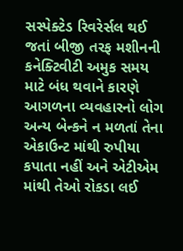સસ્પેક્ટેડ રિવરેર્સલ થઈ જતાં બીજી તરફ મશીનની કનેક્ટિવીટી અમુક સમય માટે બંધ થવાને કારણે આગળના વ્યવહારનો લોગ અન્ય બેન્કને ન મળતાં તેના એકાઉન્ટ માંથી રુપીયા કપાતા નહીં અને એટીએમ માંથી તેઓ રોકડા લઈ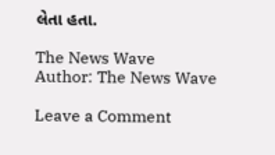લેતા હતા.

The News Wave
Author: The News Wave

Leave a Comment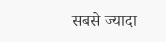सबसे ज्यादा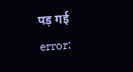पड़ गई
error: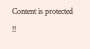Content is protected !!